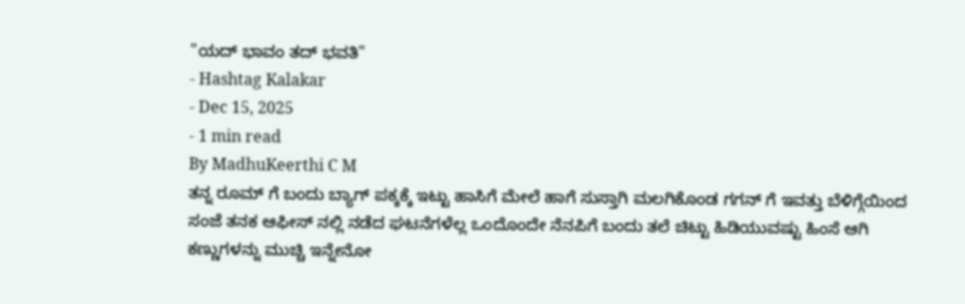"ಯದ್ ಭಾವಂ ತದ್ ಭವತಿ"
- Hashtag Kalakar
- Dec 15, 2025
- 1 min read
By MadhuKeerthi C M
ತನ್ನ ರೂಮ್ ಗೆ ಬಂದು ಬ್ಯಾಗ್ ಪಕ್ಕಕ್ಕೆ ಇಟ್ಟು ಹಾಸಿಗೆ ಮೇಲೆ ಹಾಗೆ ಸುಸ್ತಾಗಿ ಮಲಗಿಕೊಂಡ ಗಗನ್ ಗೆ ಇವತ್ತು ಬೆಳಿಗ್ಗೆಯಿಂದ ಸಂಜೆ ತನಕ ಆಫೀಸ್ ನಲ್ಲಿ ನಡೆದ ಘಟನೆಗಳೆಲ್ಲ ಒಂದೊಂದೇ ನೆನಪಿಗೆ ಬಂದು ತಲೆ ಚಿಟ್ಟು ಹಿಡಿಯುವಷ್ಟು ಹಿಂಸೆ ಆಗಿ ಕಣ್ಣುಗಳನ್ನು ಮುಚ್ಚಿ ಇನ್ನೇನೋ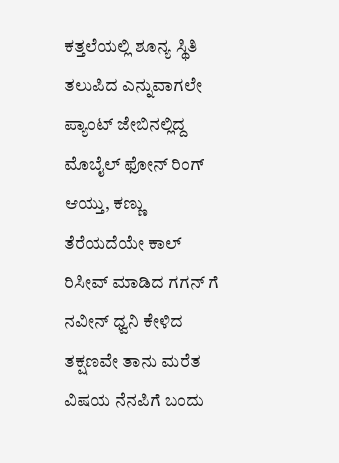ಕತ್ತಲೆಯಲ್ಲಿ ಶೂನ್ಯ ಸ್ಥಿತಿ ತಲುಪಿದ ಎನ್ನುವಾಗಲೇ ಪ್ಯಾಂಟ್ ಜೇಬಿನಲ್ಲಿದ್ದ ಮೊಬೈಲ್ ಫೋನ್ ರಿಂಗ್ ಆಯ್ತು, ಕಣ್ಣು ತೆರೆಯದೆಯೇ ಕಾಲ್ ರಿಸೀವ್ ಮಾಡಿದ ಗಗನ್ ಗೆ ನವೀನ್ ಧ್ವನಿ ಕೇಳಿದ ತಕ್ಷಣವೇ ತಾನು ಮರೆತ ವಿಷಯ ನೆನಪಿಗೆ ಬಂದು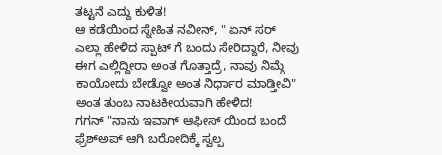ತಟ್ಟನೆ ಎದ್ದು ಕುಳಿತ!
ಆ ಕಡೆಯಿಂದ ಸ್ನೇಹಿತ ನವೀನ್, " ಏನ್ ಸರ್ ಎಲ್ಲಾ ಹೇಳಿದ ಸ್ಪಾಟ್ ಗೆ ಬಂದು ಸೇರಿದ್ದಾರೆ, ನೀವು ಈಗ ಎಲ್ಲಿದ್ದೀರಾ ಅಂತ ಗೊತ್ತಾದ್ರೆ, ನಾವು ನಿಮ್ಗೆ ಕಾಯೋದು ಬೇಡ್ವೋ ಅಂತ ನಿರ್ಧಾರ ಮಾಡ್ತೀವಿ" ಅಂತ ತುಂಬ ನಾಟಕೀಯವಾಗಿ ಹೇಳಿದ!
ಗಗನ್ "ನಾನು ಇವಾಗ್ ಆಫೀಸ್ ಯಿಂದ ಬಂದೆ ಫ್ರೆಶ್ಅಪ್ ಆಗಿ ಬರೋದಿಕ್ಕೆ ಸ್ವಲ್ಪ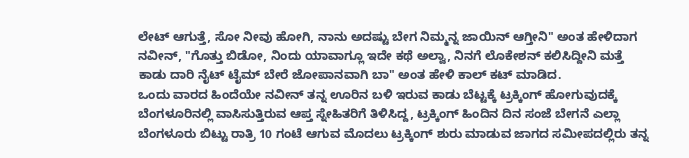ಲೇಟ್ ಆಗುತ್ತೆ, ಸೋ ನೀವು ಹೋಗಿ, ನಾನು ಅದಷ್ಟು ಬೇಗ ನಿಮ್ಮನ್ನ ಜಾಯಿನ್ ಆಗ್ತೀನಿ" ಅಂತ ಹೇಳಿದಾಗ
ನವೀನ್, "ಗೊತ್ತು ಬಿಡೋ, ನಿಂದು ಯಾವಾಗ್ಲೂ ಇದೇ ಕಥೆ ಅಲ್ವಾ, ನಿನಗೆ ಲೊಕೇಶನ್ ಕಲಿಸಿದ್ದೀನಿ ಮತ್ತೆ ಕಾಡು ದಾರಿ ನೈಟ್ ಟೈಮ್ ಬೇರೆ ಜೋಪಾನವಾಗಿ ಬಾ" ಅಂತ ಹೇಳಿ ಕಾಲ್ ಕಟ್ ಮಾಡಿದ.
ಒಂದು ವಾರದ ಹಿಂದೆಯೇ ನವೀನ್ ತನ್ನ ಊರಿನ ಬಳಿ ಇರುವ ಕಾಡು ಬೆಟ್ಟಕ್ಕೆ ಟ್ರಕ್ಕಿಂಗ್ ಹೋಗುವುದಕ್ಕೆ ಬೆಂಗಳೂರಿನಲ್ಲಿ ವಾಸಿಸುತ್ತಿರುವ ಆಪ್ತ ಸ್ನೇಹಿತರಿಗೆ ತಿಳಿಸಿದ್ದ, ಟ್ರಕ್ಕಿಂಗ್ ಹಿಂದಿನ ದಿನ ಸಂಜೆ ಬೇಗನೆ ಎಲ್ಲಾ ಬೆಂಗಳೂರು ಬಿಟ್ಟು ರಾತ್ರಿ 10 ಗಂಟೆ ಆಗುವ ಮೊದಲು ಟ್ರಕ್ಕಿಂಗ್ ಶುರು ಮಾಡುವ ಜಾಗದ ಸಮೀಪದಲ್ಲಿರು ತನ್ನ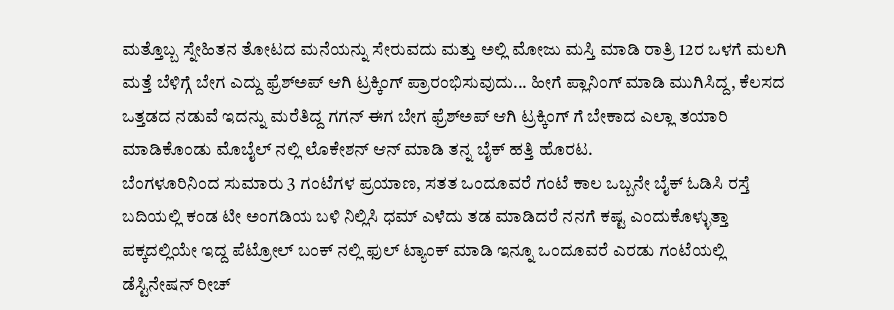ಮತ್ತೊಬ್ಬ ಸ್ನೇಹಿತನ ತೋಟದ ಮನೆಯನ್ನು ಸೇರುವದು ಮತ್ತು ಅಲ್ಲಿ ಮೋಜು ಮಸ್ತಿ ಮಾಡಿ ರಾತ್ರಿ 12ರ ಒಳಗೆ ಮಲಗಿ ಮತ್ತೆ ಬೆಳಿಗ್ಗೆ ಬೇಗ ಎದ್ದು ಫ್ರೆಶ್ಅಪ್ ಆಗಿ ಟ್ರಕ್ಕಿಂಗ್ ಪ್ರಾರಂಭಿಸುವುದು... ಹೀಗೆ ಪ್ಲಾನಿಂಗ್ ಮಾಡಿ ಮುಗಿಸಿದ್ದ, ಕೆಲಸದ ಒತ್ತಡದ ನಡುವೆ ಇದನ್ನು ಮರೆತಿದ್ದ ಗಗನ್ ಈಗ ಬೇಗ ಫ್ರೆಶ್ಅಪ್ ಆಗಿ ಟ್ರಕ್ಕಿಂಗ್ ಗೆ ಬೇಕಾದ ಎಲ್ಲಾ ತಯಾರಿ ಮಾಡಿಕೊಂಡು ಮೊಬೈಲ್ ನಲ್ಲಿ ಲೊಕೇಶನ್ ಆನ್ ಮಾಡಿ ತನ್ನ ಬೈಕ್ ಹತ್ತಿ ಹೊರಟ.
ಬೆಂಗಳೂರಿನಿಂದ ಸುಮಾರು 3 ಗಂಟೆಗಳ ಪ್ರಯಾಣ, ಸತತ ಒಂದೂವರೆ ಗಂಟೆ ಕಾಲ ಒಬ್ಬನೇ ಬೈಕ್ ಓಡಿಸಿ ರಸ್ತೆ ಬದಿಯಲ್ಲಿ ಕಂಡ ಟೀ ಅಂಗಡಿಯ ಬಳಿ ನಿಲ್ಲಿಸಿ ಧಮ್ ಎಳೆದು ತಡ ಮಾಡಿದರೆ ನನಗೆ ಕಷ್ಟ ಎಂದುಕೊಳ್ಳುತ್ತಾ ಪಕ್ಕದಲ್ಲಿಯೇ ಇದ್ದ ಪೆಟ್ರೋಲ್ ಬಂಕ್ ನಲ್ಲಿ ಫುಲ್ ಟ್ಯಾಂಕ್ ಮಾಡಿ ಇನ್ನೂ ಒಂದೂವರೆ ಎರಡು ಗಂಟೆಯಲ್ಲಿ ಡೆಸ್ಟಿನೇಷನ್ ರೀಚ್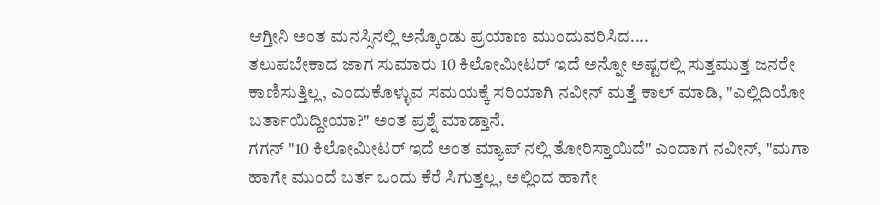ಆಗ್ತೀನಿ ಅಂತ ಮನಸ್ಸಿನಲ್ಲಿ ಅನ್ಕೊಂಡು ಪ್ರಯಾಣ ಮುಂದುವರಿಸಿದ....
ತಲುಪಬೇಕಾದ ಜಾಗ ಸುಮಾರು 10 ಕಿಲೋಮೀಟರ್ ಇದೆ ಅನ್ನೋ ಅಷ್ಟರಲ್ಲಿ ಸುತ್ತಮುತ್ತ ಜನರೇ ಕಾಣಿಸುತ್ತಿಲ್ಲ, ಎಂದುಕೊಳ್ಳುವ ಸಮಯಕ್ಕೆ ಸರಿಯಾಗಿ ನವೀನ್ ಮತ್ತೆ ಕಾಲ್ ಮಾಡಿ, "ಎಲ್ಲಿದಿಯೋ ಬರ್ತಾಯಿದ್ದೀಯಾ?" ಅಂತ ಪ್ರಶ್ನೆ ಮಾಡ್ತಾನೆ.
ಗಗನ್ "10 ಕಿಲೋಮೀಟರ್ ಇದೆ ಅಂತ ಮ್ಯಾಪ್ ನಲ್ಲಿ ತೋರಿಸ್ತಾಯಿದೆ" ಎಂದಾಗ ನವೀನ್, "ಮಗಾ ಹಾಗೇ ಮುಂದೆ ಬರ್ತ ಒಂದು ಕೆರೆ ಸಿಗುತ್ತಲ್ಲ, ಅಲ್ಲಿಂದ ಹಾಗೇ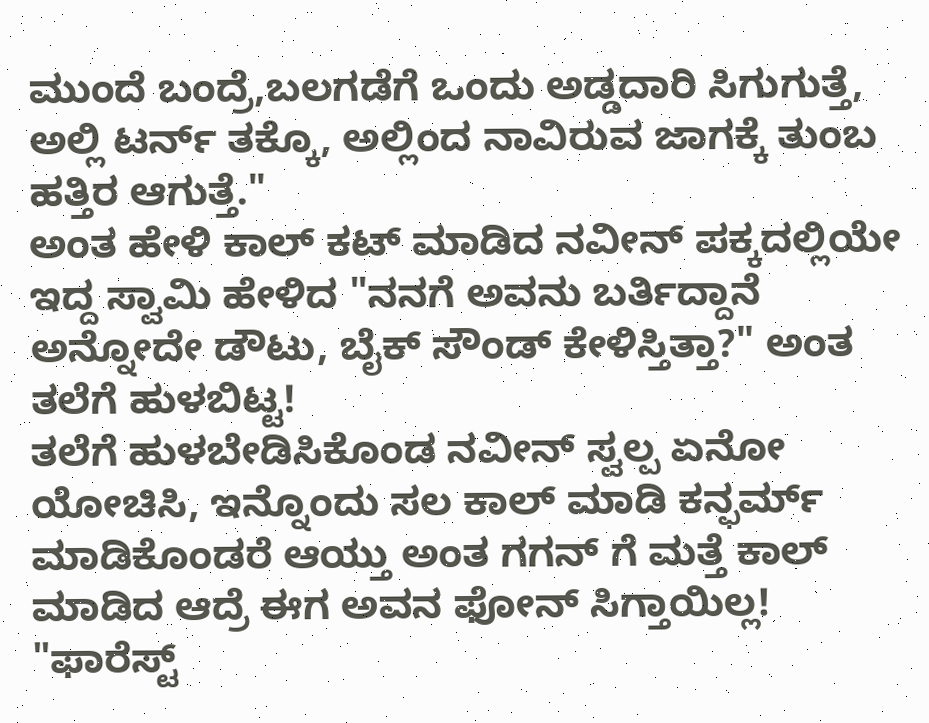ಮುಂದೆ ಬಂದ್ರೆ,ಬಲಗಡೆಗೆ ಒಂದು ಅಡ್ಡದಾರಿ ಸಿಗುಗುತ್ತೆ, ಅಲ್ಲಿ ಟರ್ನ್ ತಕ್ಕೊ, ಅಲ್ಲಿಂದ ನಾವಿರುವ ಜಾಗಕ್ಕೆ ತುಂಬ ಹತ್ತಿರ ಆಗುತ್ತೆ."
ಅಂತ ಹೇಳಿ ಕಾಲ್ ಕಟ್ ಮಾಡಿದ ನವೀನ್ ಪಕ್ಕದಲ್ಲಿಯೇ ಇದ್ದ ಸ್ವಾಮಿ ಹೇಳಿದ "ನನಗೆ ಅವನು ಬರ್ತಿದ್ದಾನೆ ಅನ್ನೋದೇ ಡೌಟು, ಬೈಕ್ ಸೌಂಡ್ ಕೇಳಿಸ್ತಿತ್ತಾ?" ಅಂತ ತಲೆಗೆ ಹುಳಬಿಟ್ಟ!
ತಲೆಗೆ ಹುಳಬೇಡಿಸಿಕೊಂಡ ನವೀನ್ ಸ್ವಲ್ಪ ಏನೋ ಯೋಚಿಸಿ, ಇನ್ನೊಂದು ಸಲ ಕಾಲ್ ಮಾಡಿ ಕನ್ಫರ್ಮ್ ಮಾಡಿಕೊಂಡರೆ ಆಯ್ತು ಅಂತ ಗಗನ್ ಗೆ ಮತ್ತೆ ಕಾಲ್ ಮಾಡಿದ ಆದ್ರೆ ಈಗ ಅವನ ಫೋನ್ ಸಿಗ್ತಾಯಿಲ್ಲ! "ಫಾರೆಸ್ಟ್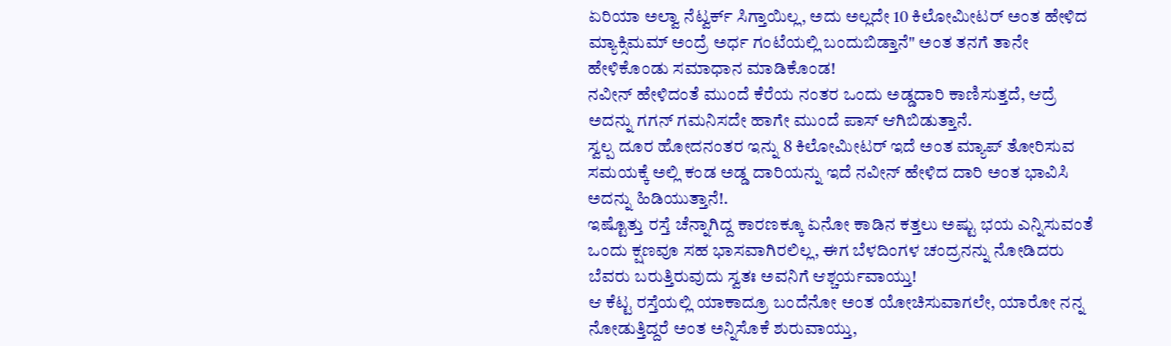ಏರಿಯಾ ಅಲ್ವಾ ನೆಟ್ವರ್ಕ್ ಸಿಗ್ತಾಯಿಲ್ಲ, ಅದು ಅಲ್ಲದೇ 10 ಕಿಲೋಮೀಟರ್ ಅಂತ ಹೇಳಿದ ಮ್ಯಾಕ್ಸಿಮಮ್ ಅಂದ್ರೆ ಅರ್ಧ ಗಂಟೆಯಲ್ಲಿ ಬಂದುಬಿಡ್ತಾನೆ" ಅಂತ ತನಗೆ ತಾನೇ ಹೇಳಿಕೊಂಡು ಸಮಾಧಾನ ಮಾಡಿಕೊಂಡ!
ನವೀನ್ ಹೇಳಿದಂತೆ ಮುಂದೆ ಕೆರೆಯ ನಂತರ ಒಂದು ಅಡ್ಡದಾರಿ ಕಾಣಿಸುತ್ತದೆ, ಆದ್ರೆ ಅದನ್ನು ಗಗನ್ ಗಮನಿಸದೇ ಹಾಗೇ ಮುಂದೆ ಪಾಸ್ ಆಗಿಬಿಡುತ್ತಾನೆ.
ಸ್ವಲ್ಪ ದೂರ ಹೋದನಂತರ ಇನ್ನು 8 ಕಿಲೋಮೀಟರ್ ಇದೆ ಅಂತ ಮ್ಯಾಪ್ ತೋರಿಸುವ ಸಮಯಕ್ಕೆ ಅಲ್ಲಿ ಕಂಡ ಅಡ್ಡ ದಾರಿಯನ್ನು ಇದೆ ನವೀನ್ ಹೇಳಿದ ದಾರಿ ಅಂತ ಭಾವಿಸಿ ಅದನ್ನು ಹಿಡಿಯುತ್ತಾನೆ!.
ಇಷ್ಟೊತ್ತು ರಸ್ತೆ ಚೆನ್ನಾಗಿದ್ದ ಕಾರಣಕ್ಕೂ ಏನೋ ಕಾಡಿನ ಕತ್ತಲು ಅಷ್ಟು ಭಯ ಎನ್ನಿಸುವಂತೆ ಒಂದು ಕ್ಷಣವೂ ಸಹ ಭಾಸವಾಗಿರಲಿಲ್ಲ, ಈಗ ಬೆಳದಿಂಗಳ ಚಂದ್ರನನ್ನು ನೋಡಿದರು ಬೆವರು ಬರುತ್ತಿರುವುದು ಸ್ವತಃ ಅವನಿಗೆ ಆಶ್ಚರ್ಯವಾಯ್ತು!
ಆ ಕೆಟ್ಟ ರಸ್ತೆಯಲ್ಲಿ ಯಾಕಾದ್ರೂ ಬಂದೆನೋ ಅಂತ ಯೋಚಿಸುವಾಗಲೇ, ಯಾರೋ ನನ್ನ ನೋಡುತ್ತಿದ್ದರೆ ಅಂತ ಅನ್ನಿಸೊಕೆ ಶುರುವಾಯ್ತು,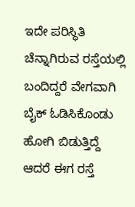ಇದೇ ಪರಿಸ್ಥಿತಿ ಚೆನ್ನಾಗಿರುವ ರಸ್ತೆಯಲ್ಲಿ ಬಂದಿದ್ದರೆ ವೇಗವಾಗಿ ಬೈಕ್ ಓಡಿಸಿಕೊಂಡು ಹೋಗಿ ಬಿಡುತ್ತಿದ್ದೆ ಆದರೆ ಈಗ ರಸ್ತೆ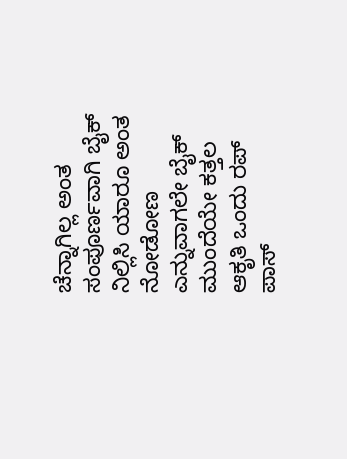ಚೆನ್ನಾಗಿಲ್ಲ ಅಂತ ಸಂಪೂರ್ಣವಾಗಿ ಬೈಕ್ ನಿಲ್ಲಿಸಿ ಯಾರೂ ಅಂತ ನೋಡೋಣ ಎನ್ನುವಾಗಲೇ ಬೈಕ್ ಮುಂದೆಯೇ ಕತ್ತಲ ಆಕೃತಿ ಒಂದು ರಪ್ ಪಾಸ್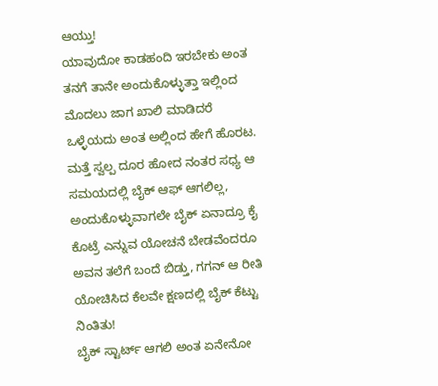ಆಯ್ತು!
ಯಾವುದೋ ಕಾಡಹಂದಿ ಇರಬೇಕು ಅಂತ ತನಗೆ ತಾನೇ ಅಂದುಕೊಳ್ಳುತ್ತಾ ಇಲ್ಲಿಂದ ಮೊದಲು ಜಾಗ ಖಾಲಿ ಮಾಡಿದರೆ ಒಳ್ಳೆಯದು ಅಂತ ಅಲ್ಲಿಂದ ಹೇಗೆ ಹೊರಟ.
ಮತ್ತೆ ಸ್ವಲ್ಪ ದೂರ ಹೋದ ನಂತರ ಸಧ್ಯ ಆ ಸಮಯದಲ್ಲಿ ಬೈಕ್ ಆಫ್ ಆಗಲಿಲ್ಲ, ಅಂದುಕೊಳ್ಳುವಾಗಲೇ ಬೈಕ್ ಏನಾದ್ರೂ ಕೈ ಕೊಟ್ರೆ ಎನ್ನುವ ಯೋಚನೆ ಬೇಡವೆಂದರೂ ಅವನ ತಲೆಗೆ ಬಂದೆ ಬಿಡ್ತು, ಗಗನ್ ಆ ರೀತಿ ಯೋಚಿಸಿದ ಕೆಲವೇ ಕ್ಷಣದಲ್ಲಿ ಬೈಕ್ ಕೆಟ್ಟು ನಿಂತಿತು!
ಬೈಕ್ ಸ್ಟಾರ್ಟ್ ಆಗಲಿ ಅಂತ ಏನೇನೋ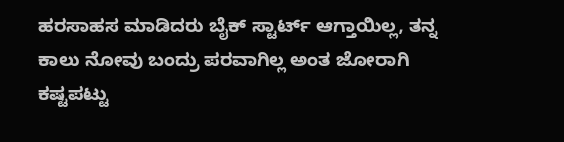ಹರಸಾಹಸ ಮಾಡಿದರು ಬೈಕ್ ಸ್ಟಾರ್ಟ್ ಆಗ್ತಾಯಿಲ್ಲ, ತನ್ನ ಕಾಲು ನೋವು ಬಂದ್ರು ಪರವಾಗಿಲ್ಲ ಅಂತ ಜೋರಾಗಿ ಕಷ್ಟಪಟ್ಟು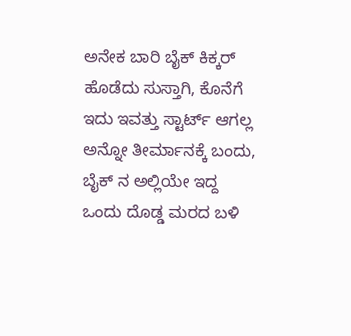ಅನೇಕ ಬಾರಿ ಬೈಕ್ ಕಿಕ್ಕರ್ ಹೊಡೆದು ಸುಸ್ತಾಗಿ, ಕೊನೆಗೆ ಇದು ಇವತ್ತು ಸ್ಟಾರ್ಟ್ ಆಗಲ್ಲ ಅನ್ನೋ ತೀರ್ಮಾನಕ್ಕೆ ಬಂದು, ಬೈಕ್ ನ ಅಲ್ಲಿಯೇ ಇದ್ದ ಒಂದು ದೊಡ್ಡ ಮರದ ಬಳಿ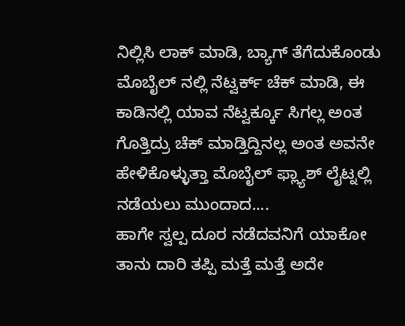ನಿಲ್ಲಿಸಿ ಲಾಕ್ ಮಾಡಿ, ಬ್ಯಾಗ್ ತೆಗೆದುಕೊಂಡು ಮೊಬೈಲ್ ನಲ್ಲಿ ನೆಟ್ವರ್ಕ್ ಚೆಕ್ ಮಾಡಿ, ಈ ಕಾಡಿನಲ್ಲಿ ಯಾವ ನೆಟ್ವರ್ಕ್ಕೂ ಸಿಗಲ್ಲ ಅಂತ ಗೊತ್ತಿದ್ರು ಚೆಕ್ ಮಾಡ್ತಿದ್ದಿನಲ್ಲ ಅಂತ ಅವನೇ ಹೇಳಿಕೊಳ್ಳುತ್ತಾ ಮೊಬೈಲ್ ಫ್ಲ್ಯಾಶ್ ಲೈಟ್ನಲ್ಲಿ ನಡೆಯಲು ಮುಂದಾದ....
ಹಾಗೇ ಸ್ವಲ್ಪ ದೂರ ನಡೆದವನಿಗೆ ಯಾಕೋ ತಾನು ದಾರಿ ತಪ್ಪಿ ಮತ್ತೆ ಮತ್ತೆ ಅದೇ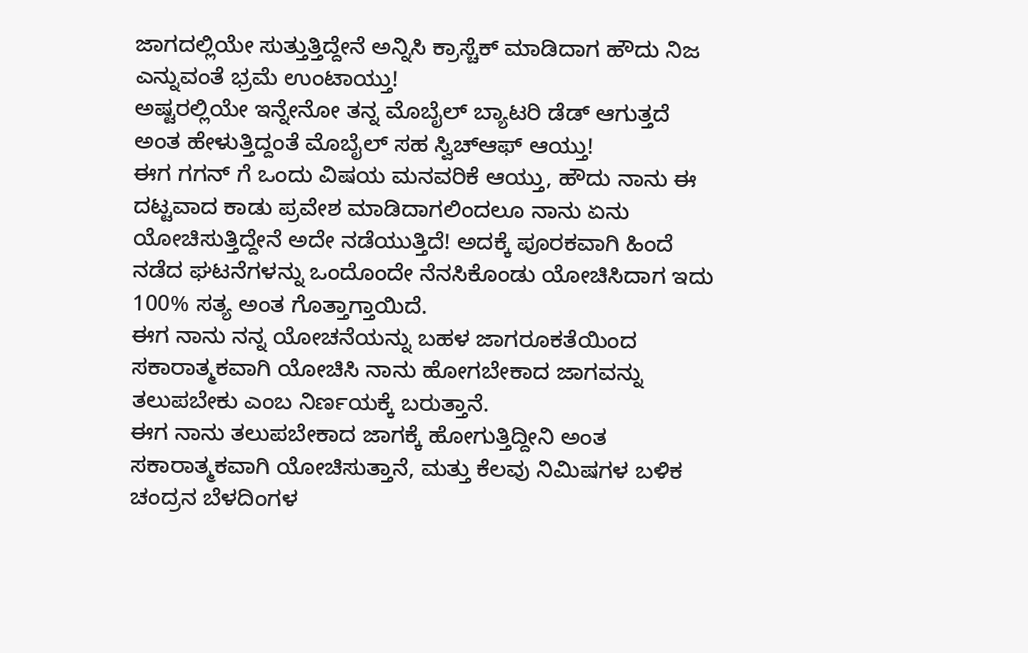ಜಾಗದಲ್ಲಿಯೇ ಸುತ್ತುತ್ತಿದ್ದೇನೆ ಅನ್ನಿಸಿ ಕ್ರಾಸ್ಚೆಕ್ ಮಾಡಿದಾಗ ಹೌದು ನಿಜ ಎನ್ನುವಂತೆ ಭ್ರಮೆ ಉಂಟಾಯ್ತು!
ಅಷ್ಟರಲ್ಲಿಯೇ ಇನ್ನೇನೋ ತನ್ನ ಮೊಬೈಲ್ ಬ್ಯಾಟರಿ ಡೆಡ್ ಆಗುತ್ತದೆ ಅಂತ ಹೇಳುತ್ತಿದ್ದಂತೆ ಮೊಬೈಲ್ ಸಹ ಸ್ವಿಚ್ಆಫ್ ಆಯ್ತು!
ಈಗ ಗಗನ್ ಗೆ ಒಂದು ವಿಷಯ ಮನವರಿಕೆ ಆಯ್ತು, ಹೌದು ನಾನು ಈ ದಟ್ಟವಾದ ಕಾಡು ಪ್ರವೇಶ ಮಾಡಿದಾಗಲಿಂದಲೂ ನಾನು ಏನು ಯೋಚಿಸುತ್ತಿದ್ದೇನೆ ಅದೇ ನಡೆಯುತ್ತಿದೆ! ಅದಕ್ಕೆ ಪೂರಕವಾಗಿ ಹಿಂದೆ ನಡೆದ ಘಟನೆಗಳನ್ನು ಒಂದೊಂದೇ ನೆನಸಿಕೊಂಡು ಯೋಚಿಸಿದಾಗ ಇದು 100% ಸತ್ಯ ಅಂತ ಗೊತ್ತಾಗ್ತಾಯಿದೆ.
ಈಗ ನಾನು ನನ್ನ ಯೋಚನೆಯನ್ನು ಬಹಳ ಜಾಗರೂಕತೆಯಿಂದ ಸಕಾರಾತ್ಮಕವಾಗಿ ಯೋಚಿಸಿ ನಾನು ಹೋಗಬೇಕಾದ ಜಾಗವನ್ನು ತಲುಪಬೇಕು ಎಂಬ ನಿರ್ಣಯಕ್ಕೆ ಬರುತ್ತಾನೆ.
ಈಗ ನಾನು ತಲುಪಬೇಕಾದ ಜಾಗಕ್ಕೆ ಹೋಗುತ್ತಿದ್ದೀನಿ ಅಂತ ಸಕಾರಾತ್ಮಕವಾಗಿ ಯೋಚಿಸುತ್ತಾನೆ, ಮತ್ತು ಕೆಲವು ನಿಮಿಷಗಳ ಬಳಿಕ ಚಂದ್ರನ ಬೆಳದಿಂಗಳ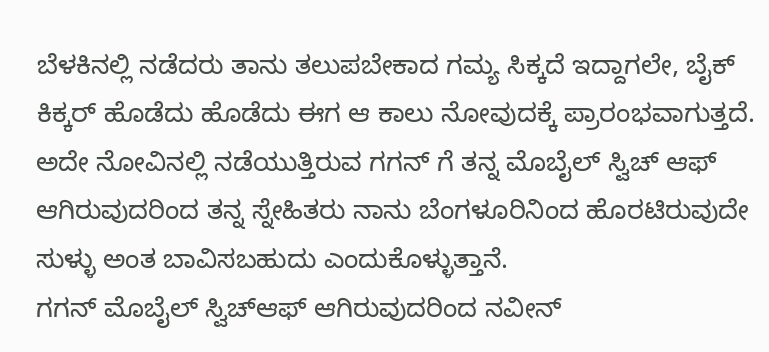ಬೆಳಕಿನಲ್ಲಿ ನಡೆದರು ತಾನು ತಲುಪಬೇಕಾದ ಗಮ್ಯ ಸಿಕ್ಕದೆ ಇದ್ದಾಗಲೇ, ಬೈಕ್ ಕಿಕ್ಕರ್ ಹೊಡೆದು ಹೊಡೆದು ಈಗ ಆ ಕಾಲು ನೋವುದಕ್ಕೆ ಪ್ರಾರಂಭವಾಗುತ್ತದೆ.
ಅದೇ ನೋವಿನಲ್ಲಿ ನಡೆಯುತ್ತಿರುವ ಗಗನ್ ಗೆ ತನ್ನ ಮೊಬೈಲ್ ಸ್ವಿಚ್ ಆಫ್ ಆಗಿರುವುದರಿಂದ ತನ್ನ ಸ್ನೇಹಿತರು ನಾನು ಬೆಂಗಳೂರಿನಿಂದ ಹೊರಟಿರುವುದೇ ಸುಳ್ಳು ಅಂತ ಬಾವಿಸಬಹುದು ಎಂದುಕೊಳ್ಳುತ್ತಾನೆ.
ಗಗನ್ ಮೊಬೈಲ್ ಸ್ವಿಚ್ಆಫ್ ಆಗಿರುವುದರಿಂದ ನವೀನ್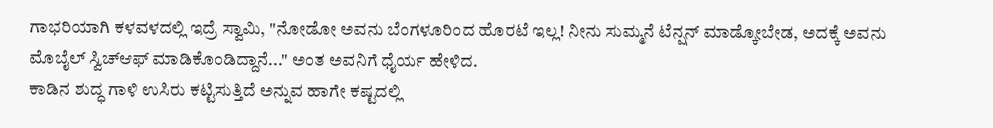ಗಾಭರಿಯಾಗಿ ಕಳವಳದಲ್ಲಿ ಇದ್ರೆ ಸ್ವಾಮಿ, "ನೋಡೋ ಅವನು ಬೆಂಗಳೂರಿಂದ ಹೊರಟೆ ಇಲ್ಲ! ನೀನು ಸುಮ್ಮನೆ ಟೆನ್ಷನ್ ಮಾಡ್ಕೋಬೇಡ, ಅದಕ್ಕೆ ಅವನು ಮೊಬೈಲ್ ಸ್ವಿಚ್ಆಫ್ ಮಾಡಿಕೊಂಡಿದ್ದಾನೆ..." ಅಂತ ಅವನಿಗೆ ಧೈರ್ಯ ಹೇಳಿದ.
ಕಾಡಿನ ಶುದ್ಧ ಗಾಳಿ ಉಸಿರು ಕಟ್ಟಿಸುತ್ತಿದೆ ಅನ್ನುವ ಹಾಗೇ ಕಷ್ಟದಲ್ಲಿ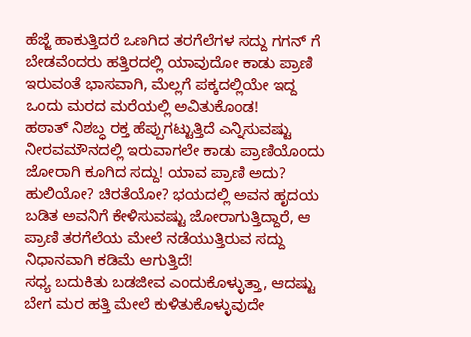ಹೆಜ್ಜೆ ಹಾಕುತ್ತಿದರೆ ಒಣಗಿದ ತರಗೆಲೆಗಳ ಸದ್ದು ಗಗನ್ ಗೆ ಬೇಡವೆಂದರು ಹತ್ತಿರದಲ್ಲಿ ಯಾವುದೋ ಕಾಡು ಪ್ರಾಣಿ ಇರುವಂತೆ ಭಾಸವಾಗಿ, ಮೆಲ್ಲಗೆ ಪಕ್ಕದಲ್ಲಿಯೇ ಇದ್ದ ಒಂದು ಮರದ ಮರೆಯಲ್ಲಿ ಅವಿತುಕೊಂಡ!
ಹಠಾತ್ ನಿಶಬ್ಧ ರಕ್ತ ಹೆಪ್ಪುಗಟ್ಟುತ್ತಿದೆ ಎನ್ನಿಸುವಷ್ಟು ನೀರವಮೌನದಲ್ಲಿ ಇರುವಾಗಲೇ ಕಾಡು ಪ್ರಾಣಿಯೊಂದು ಜೋರಾಗಿ ಕೂಗಿದ ಸದ್ದು! ಯಾವ ಪ್ರಾಣಿ ಅದು? ಹುಲಿಯೋ? ಚಿರತೆಯೋ? ಭಯದಲ್ಲಿ ಅವನ ಹೃದಯ ಬಡಿತ ಅವನಿಗೆ ಕೇಳಿಸುವಷ್ಟು ಜೋರಾಗುತ್ತಿದ್ದಾರೆ, ಆ ಪ್ರಾಣಿ ತರಗೆಲೆಯ ಮೇಲೆ ನಡೆಯುತ್ತಿರುವ ಸದ್ದು ನಿಧಾನವಾಗಿ ಕಡಿಮೆ ಆಗುತ್ತಿದೆ!
ಸಧ್ಯ ಬದುಕಿತು ಬಡಜೀವ ಎಂದುಕೊಳ್ಳುತ್ತಾ, ಆದಷ್ಟು ಬೇಗ ಮರ ಹತ್ತಿ ಮೇಲೆ ಕುಳಿತುಕೊಳ್ಳುವುದೇ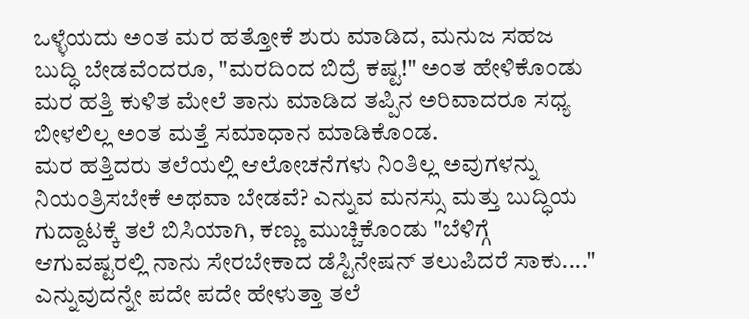ಒಳ್ಳೆಯದು ಅಂತ ಮರ ಹತ್ತೋಕೆ ಶುರು ಮಾಡಿದ, ಮನುಜ ಸಹಜ ಬುದ್ಧಿ ಬೇಡವೆಂದರೂ, "ಮರದಿಂದ ಬಿದ್ರೆ ಕಷ್ಟ!" ಅಂತ ಹೇಳಿಕೊಂಡು ಮರ ಹತ್ತಿ ಕುಳಿತ ಮೇಲೆ ತಾನು ಮಾಡಿದ ತಪ್ಪಿನ ಅರಿವಾದರೂ ಸಧ್ಯ ಬೀಳಲಿಲ್ಲ ಅಂತ ಮತ್ತೆ ಸಮಾಧಾನ ಮಾಡಿಕೊಂಡ.
ಮರ ಹತ್ತಿದರು ತಲೆಯಲ್ಲಿ ಆಲೋಚನೆಗಳು ನಿಂತಿಲ್ಲ ಅವುಗಳನ್ನು ನಿಯಂತ್ರಿಸಬೇಕೆ ಅಥವಾ ಬೇಡವೆ? ಎನ್ನುವ ಮನಸ್ಸು ಮತ್ತು ಬುದ್ಧಿಯ ಗುದ್ದಾಟಕ್ಕೆ ತಲೆ ಬಿಸಿಯಾಗಿ, ಕಣ್ಣು ಮುಚ್ಚಿಕೊಂಡು "ಬೆಳಿಗ್ಗೆ ಆಗುವಷ್ಟರಲ್ಲಿ ನಾನು ಸೇರಬೇಕಾದ ಡೆಸ್ಟಿನೇಷನ್ ತಲುಪಿದರೆ ಸಾಕು...." ಎನ್ನುವುದನ್ನೇ ಪದೇ ಪದೇ ಹೇಳುತ್ತಾ ತಲೆ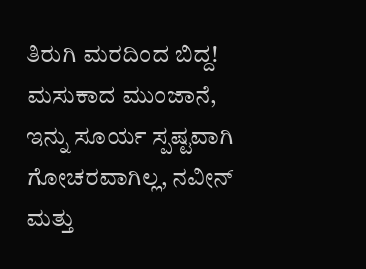ತಿರುಗಿ ಮರದಿಂದ ಬಿದ್ದ!
ಮಸುಕಾದ ಮುಂಜಾನೆ, ಇನ್ನು ಸೂರ್ಯ ಸ್ಪಷ್ಟವಾಗಿ ಗೋಚರವಾಗಿಲ್ಲ, ನವೀನ್ ಮತ್ತು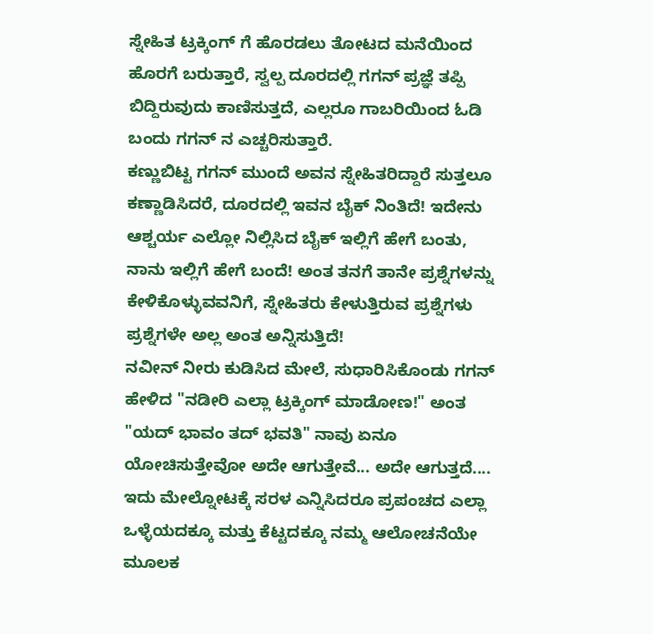ಸ್ನೇಹಿತ ಟ್ರಕ್ಕಿಂಗ್ ಗೆ ಹೊರಡಲು ತೋಟದ ಮನೆಯಿಂದ ಹೊರಗೆ ಬರುತ್ತಾರೆ, ಸ್ವಲ್ಪ ದೂರದಲ್ಲಿ ಗಗನ್ ಪ್ರಜ್ಞೆ ತಪ್ಪಿ ಬಿದ್ದಿರುವುದು ಕಾಣಿಸುತ್ತದೆ, ಎಲ್ಲರೂ ಗಾಬರಿಯಿಂದ ಓಡಿ ಬಂದು ಗಗನ್ ನ ಎಚ್ಚರಿಸುತ್ತಾರೆ.
ಕಣ್ಣುಬಿಟ್ಟ ಗಗನ್ ಮುಂದೆ ಅವನ ಸ್ನೇಹಿತರಿದ್ದಾರೆ ಸುತ್ತಲೂ ಕಣ್ಣಾಡಿಸಿದರೆ, ದೂರದಲ್ಲಿ ಇವನ ಬೈಕ್ ನಿಂತಿದೆ! ಇದೇನು ಆಶ್ಚರ್ಯ ಎಲ್ಲೋ ನಿಲ್ಲಿಸಿದ ಬೈಕ್ ಇಲ್ಲಿಗೆ ಹೇಗೆ ಬಂತು, ನಾನು ಇಲ್ಲಿಗೆ ಹೇಗೆ ಬಂದೆ! ಅಂತ ತನಗೆ ತಾನೇ ಪ್ರಶ್ನೆಗಳನ್ನು ಕೇಳಿಕೊಳ್ಳುವವನಿಗೆ, ಸ್ನೇಹಿತರು ಕೇಳುತ್ತಿರುವ ಪ್ರಶ್ನೆಗಳು ಪ್ರಶ್ನೆಗಳೇ ಅಲ್ಲ ಅಂತ ಅನ್ನಿಸುತ್ತಿದೆ!
ನವೀನ್ ನೀರು ಕುಡಿಸಿದ ಮೇಲೆ, ಸುಧಾರಿಸಿಕೊಂಡು ಗಗನ್ ಹೇಳಿದ "ನಡೀರಿ ಎಲ್ಲಾ ಟ್ರಕ್ಕಿಂಗ್ ಮಾಡೋಣ!" ಅಂತ
"ಯದ್ ಭಾವಂ ತದ್ ಭವತಿ" ನಾವು ಏನೂ ಯೋಚಿಸುತ್ತೇವೋ ಅದೇ ಆಗುತ್ತೇವೆ... ಅದೇ ಆಗುತ್ತದೆ.... ಇದು ಮೇಲ್ನೋಟಕ್ಕೆ ಸರಳ ಎನ್ನಿಸಿದರೂ ಪ್ರಪಂಚದ ಎಲ್ಲಾ ಒಳ್ಳೆಯದಕ್ಕೂ ಮತ್ತು ಕೆಟ್ಟದಕ್ಕೂ ನಮ್ಮ ಆಲೋಚನೆಯೇ ಮೂಲಕ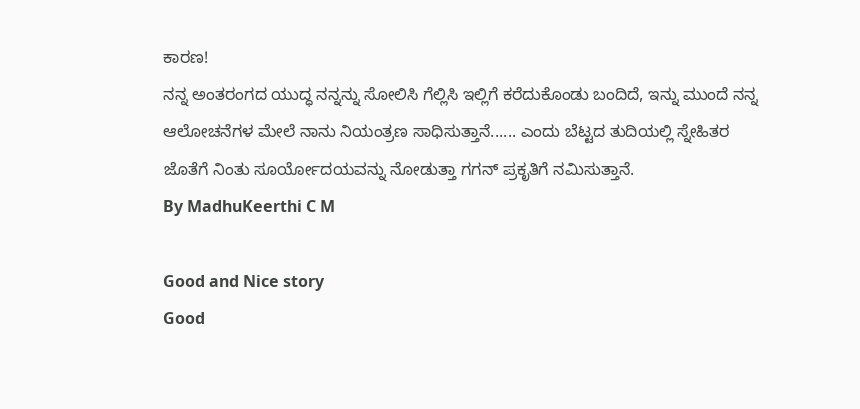ಕಾರಣ!
ನನ್ನ ಅಂತರಂಗದ ಯುದ್ಧ ನನ್ನನ್ನು ಸೋಲಿಸಿ ಗೆಲ್ಲಿಸಿ ಇಲ್ಲಿಗೆ ಕರೆದುಕೊಂಡು ಬಂದಿದೆ, ಇನ್ನು ಮುಂದೆ ನನ್ನ ಆಲೋಚನೆಗಳ ಮೇಲೆ ನಾನು ನಿಯಂತ್ರಣ ಸಾಧಿಸುತ್ತಾನೆ...... ಎಂದು ಬೆಟ್ಟದ ತುದಿಯಲ್ಲಿ ಸ್ನೇಹಿತರ ಜೊತೆಗೆ ನಿಂತು ಸೂರ್ಯೋದಯವನ್ನು ನೋಡುತ್ತಾ ಗಗನ್ ಪ್ರಕೃತಿಗೆ ನಮಿಸುತ್ತಾನೆ.
By MadhuKeerthi C M

Good and Nice story
Good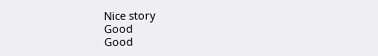Nice story
Good
Good